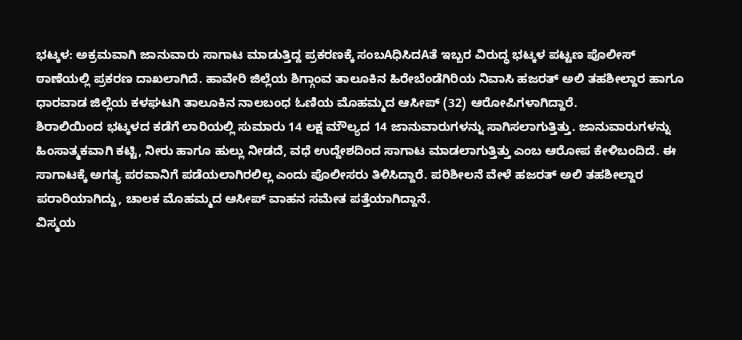ಭಟ್ಕಳ: ಅಕ್ರಮವಾಗಿ ಜಾನುವಾರು ಸಾಗಾಟ ಮಾಡುತ್ತಿದ್ದ ಪ್ರಕರಣಕ್ಕೆ ಸಂಬAಧಿಸಿದAತೆ ಇಬ್ಬರ ವಿರುದ್ಧ ಭಟ್ಕಳ ಪಟ್ಟಣ ಪೊಲೀಸ್ ಠಾಣೆಯಲ್ಲಿ ಪ್ರಕರಣ ದಾಖಲಾಗಿದೆ. ಹಾವೇರಿ ಜಿಲ್ಲೆಯ ಶಿಗ್ಗಾಂವ ತಾಲೂಕಿನ ಹಿರೇಬೆಂಡೆಗಿರಿಯ ನಿವಾಸಿ ಹಜರತ್ ಅಲಿ ತಹಶೀಲ್ದಾರ ಹಾಗೂ ಧಾರವಾಡ ಜಿಲ್ಲೆಯ ಕಳಘಟಗಿ ತಾಲೂಕಿನ ನಾಲಬಂಧ ಓಣಿಯ ಮೊಹಮ್ಮದ ಆಸೀಪ್ (32) ಆರೋಪಿಗಳಾಗಿದ್ದಾರೆ.
ಶಿರಾಲಿಯಿಂದ ಭಟ್ಕಳದ ಕಡೆಗೆ ಲಾರಿಯಲ್ಲಿ ಸುಮಾರು 14 ಲಕ್ಷ ಮೌಲ್ಯದ 14 ಜಾನುವಾರುಗಳನ್ನು ಸಾಗಿಸಲಾಗುತ್ತಿತ್ತು. ಜಾನುವಾರುಗಳನ್ನು ಹಿಂಸಾತ್ಮಕವಾಗಿ ಕಟ್ಟಿ, ನೀರು ಹಾಗೂ ಹುಲ್ಲು ನೀಡದೆ, ವಧೆ ಉದ್ದೇಶದಿಂದ ಸಾಗಾಟ ಮಾಡಲಾಗುತ್ತಿತ್ತು ಎಂಬ ಆರೋಪ ಕೇಳಿಬಂದಿದೆ. ಈ ಸಾಗಾಟಕ್ಕೆ ಅಗತ್ಯ ಪರವಾನಿಗೆ ಪಡೆಯಲಾಗಿರಲಿಲ್ಲ ಎಂದು ಪೊಲೀಸರು ತಿಳಿಸಿದ್ದಾರೆ. ಪರಿಶೀಲನೆ ವೇಳೆ ಹಜರತ್ ಅಲಿ ತಹಶೀಲ್ದಾರ ಪರಾರಿಯಾಗಿದ್ದು, ಚಾಲಕ ಮೊಹಮ್ಮದ ಆಸೀಪ್ ವಾಹನ ಸಮೇತ ಪತ್ತೆಯಾಗಿದ್ದಾನೆ.
ವಿಸ್ಮಯ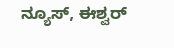ನ್ಯೂಸ್, ಈಶ್ವರ್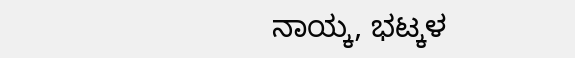ನಾಯ್ಕ, ಭಟ್ಕಳ